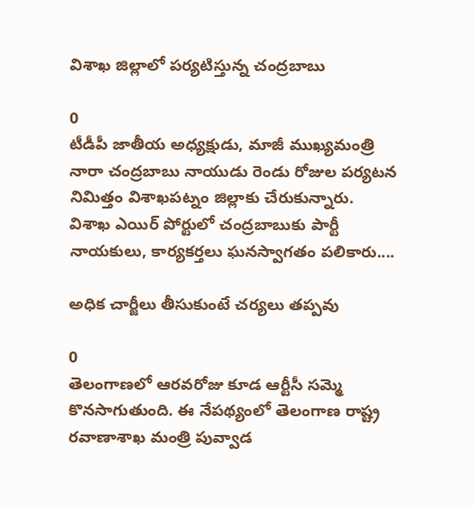విశాఖ జిల్లాలో పర్యటిస్తున్న చంద్రబాబు

0
టీడీపీ జాతీయ అధ్యక్షుడు, మాజీ ముఖ్యమంత్రి నారా చంద్రబాబు నాయుడు రెండు రోజుల పర్యటన నిమిత్తం విశాఖపట్నం జిల్లాకు చేరుకున్నారు. విశాఖ ఎయిర్ పోర్టులో చంద్రబాబుకు పార్టీ నాయకులు, కార్యకర్తలు ఘనస్వాగతం పలికారు....

అధిక చార్జీలు తీసుకుంటే చర్యలు తప్పవు

0
తెలంగాణలో ఆరవరోజు కూడ ఆర్టీసీ సమ్మె కొనసాగుతుంది. ఈ నేపథ్యంలో తెలంగాణ రాష్ట్ర రవాణాశాఖ మంత్రి పువ్వాడ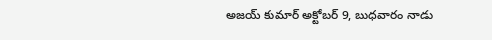అజయ్‌ కుమార్ అక్టోబర్ 9, బుధవారం నాడు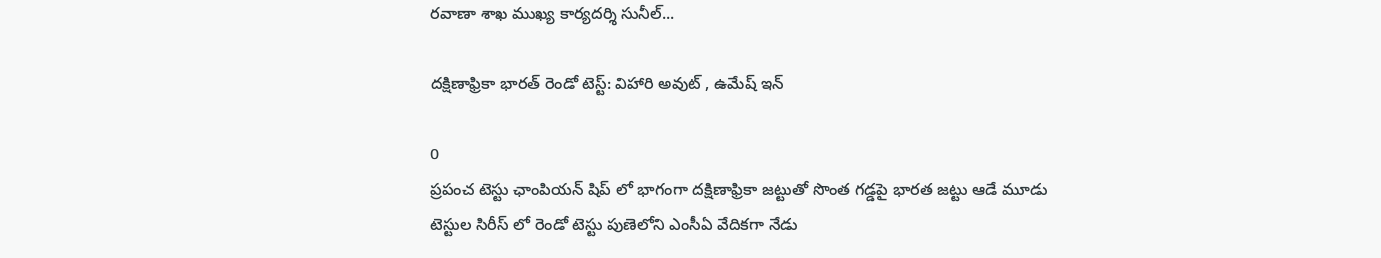రవాణా శాఖ ముఖ్య కార్యదర్శి సునీల్‌...

దక్షిణాఫ్రికా భారత్ రెండో టెస్ట్: విహారి అవుట్ , ఉమేష్ ఇన్

0
ప్రపంచ టెస్టు ఛాంపియన్ షిప్ లో భాగంగా దక్షిణాఫ్రికా జట్టుతో సొంత గడ్డపై భారత జట్టు ఆడే మూడు టెస్టుల సిరీస్ లో రెండో టెస్టు పుణెలోని ఎంసీఏ వేదికగా నేడు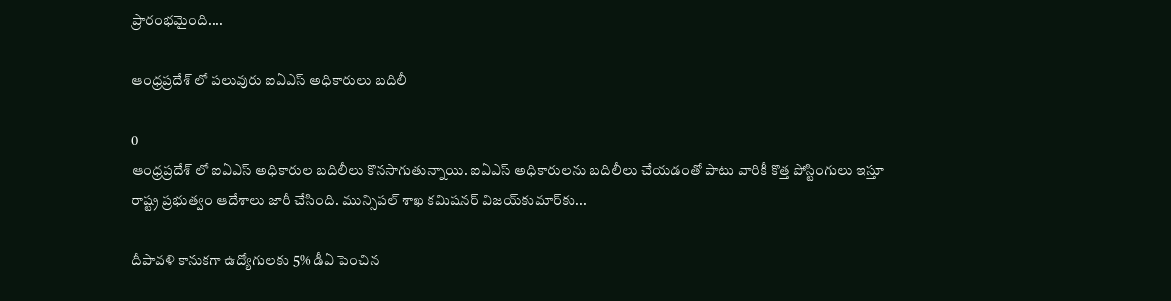ప్రారంభమైంది....

ఆంధ్రప్రదేశ్ లో పలువురు ఐఏఎస్ అధికారులు బదిలీ

0
ఆంధ్రప్రదేశ్ లో ఐఏఎస్ అధికారుల బదిలీలు కొనసాగుతున్నాయి. ఐఏఎస్ అధికారులను బదిలీలు చేయడంతో పాటు వారికీ కొత్త పోస్టింగులు ఇస్తూ రాష్ట్ర ప్రభుత్వం ఆదేశాలు జారీ చేసింది. మున్సిప‌ల్ శాఖ క‌మిష‌నర్‌ విజయ్‌కుమార్‌‌కు...

దీపావళి కానుకగా ఉద్యోగులకు 5% డీఏ పెంచిన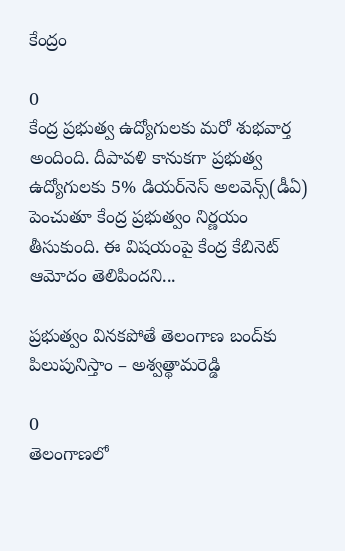కేంద్రం

0
కేంద్ర ప్రభుత్వ ఉద్యోగులకు మరో శుభవార్త అందింది. దీపావళి కానుకగా ప్రభుత్వ ఉద్యోగులకు 5% డియర్‌నెస్ అలవెన్స్‌(డీఏ) పెంచుతూ కేంద్ర ప్రభుత్వం నిర్ణయం తీసుకుంది. ఈ విషయంపై కేంద్ర కేబినెట్ ఆమోదం తెలిపిందని...

ప్రభుత్వం వినకపోతే తెలంగాణ బంద్‌కు పిలుపునిస్తాం – అశ్వత్థామరెడ్డి

0
తెలంగాణలో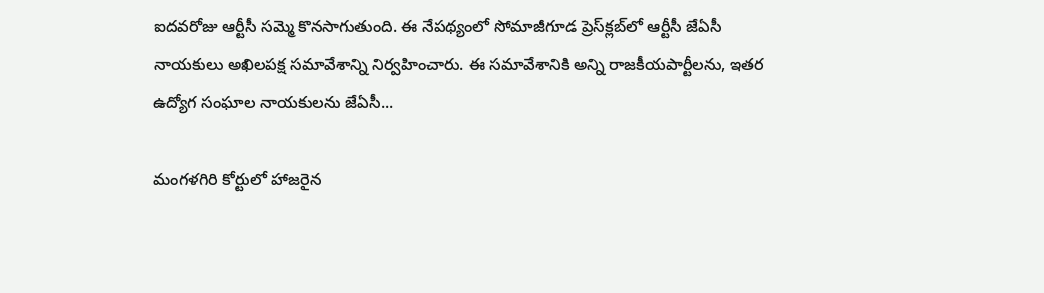ఐదవరోజు ఆర్టీసీ సమ్మె కొనసాగుతుంది. ఈ నేపథ్యంలో సోమాజీగూడ ప్రెస్‌క్లబ్‌లో ఆర్టీసీ జేఏసీ నాయకులు అఖిలపక్ష సమావేశాన్ని నిర్వహించారు. ఈ సమావేశానికి అన్ని రాజకీయపార్టీలను, ఇతర ఉద్యోగ సంఘాల నాయకులను జేఏసీ...

మంగళగిరి కోర్టులో హాజరైన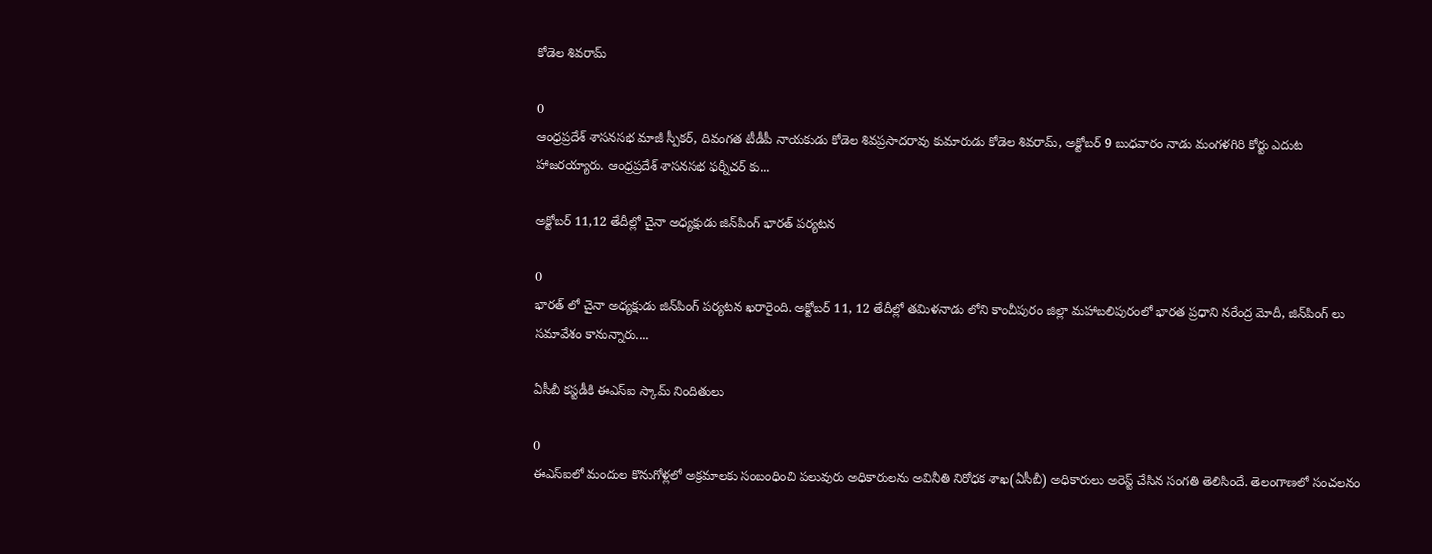కోడెల శివరామ్‌

0
ఆంధ్రప్రదేశ్‌ శాసనసభ మాజీ స్పీకర్‌, దివంగత టీడీపీ నాయకుడు కోడెల శివప్రసాదరావు కుమారుడు కోడెల శివరామ్‌, అక్టోబర్ 9 బుధవారం నాడు మంగళగిరి కోర్టు ఎదుట హాజరయ్యారు. ఆంధ్రప్రదేశ్ శాసనసభ ఫర్నీచర్‌ కు...

అక్టోబర్‌ 11,12 తేదీల్లో చైనా అధ్యక్షుడు జిన్‌పింగ్‌ భారత్ పర్యటన

0
భారత్ లో చైనా అధ్యక్షుడు జిన్‌పింగ్‌ పర్యటన ఖరారైంది. అక్టోబర్‌ 11, 12 తేదీల్లో తమిళనాడు లోని కాంచీపురం జిల్లా మహాబలిపురంలో భారత ప్రధాని నరేంద్ర మోదీ, జిన్‌పింగ్‌ లు సమావేశం కానున్నారు....

ఏసీబీ కస్టడీకి ఈఎస్ఐ స్కామ్ నిందితులు

0
ఈఎస్ఐలో మందుల కొనుగోళ్లలో అక్రమాలకు సంబంధించి పలువురు అధికారులను అవినీతి నిరోధక శాఖ(ఏసీబీ) అధికారులు అరెస్ట్ చేసిన సంగతి తెలిసిందే. తెలంగాణలో సంచలనం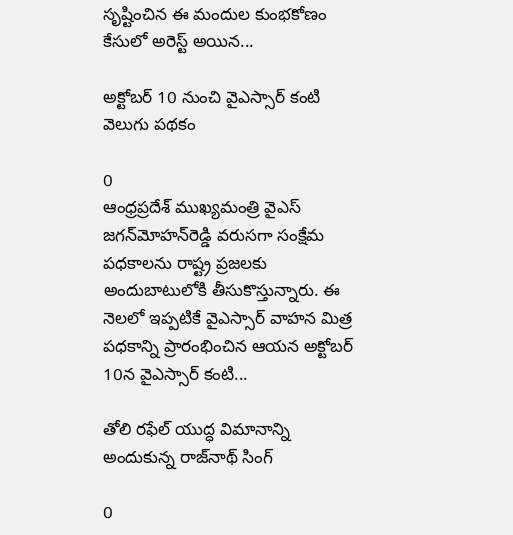సృష్టించిన ఈ మందుల కుంభకోణం కేసులో అరెస్ట్ అయిన...

అక్టోబర్ 10 నుంచి వైఎస్సార్‌ కంటి వెలుగు పథకం

0
ఆంధ్రప్రదేశ్ ముఖ్యమంత్రి వైఎస్‌ జగన్‌మోహన్‌రెడ్డి వరుసగా సంక్షేమ పధకాలను రాష్ట్ర ప్రజలకు అందుబాటులోకి తీసుకొస్తున్నారు. ఈ నెలలో ఇప్పటికే వైఎస్సార్‌ వాహన మిత్ర పధకాన్ని ప్రారంభించిన ఆయన అక్టోబర్ 10న వైఎస్సార్‌ కంటి...

తోలి రఫేల్‌ యుద్ధ విమానాన్ని అందుకున్న రాజ్‌నాథ్‌ సింగ్‌

0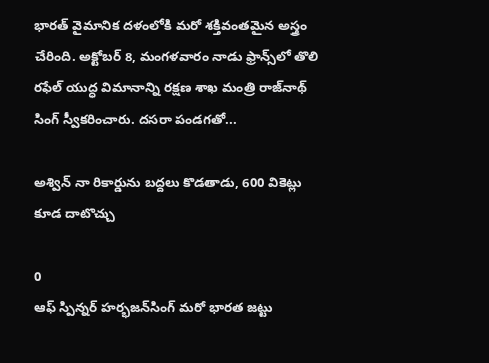భారత్ వైమానిక దళంలోకి మరో శక్తివంతమైన అస్త్రం చేరింది. అక్టోబర్ 8, మంగళవారం నాడు ఫ్రాన్స్‌లో తొలి రఫేల్‌ యుద్ధ విమానాన్ని రక్షణ శాఖ మంత్రి రాజ్‌నాథ్‌ సింగ్‌ స్వీకరించారు. దసరా పండగతో...

అశ్విన్ నా రికార్డును బద్దలు కొడతాడు, 600 వికెట్లు కూడ దాటొచ్చు

0
ఆఫ్‌ స్పిన్నర్ హర్భజన్‌సింగ్‌ మరో భారత జట్టు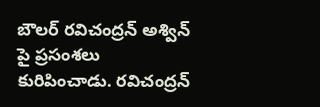బౌలర్ రవిచంద్రన్‌ అశ్విన్‌ పై ప్రసంశలు కురిపించాడు. రవిచంద్రన్‌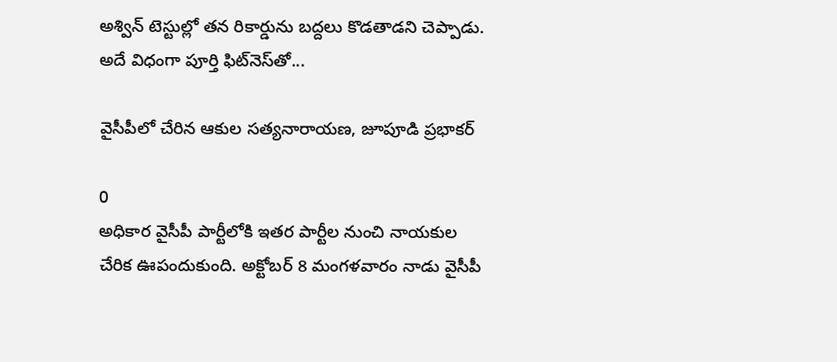అశ్విన్‌ టెస్టుల్లో తన రికార్డును బద్దలు కొడతాడని చెప్పాడు. అదే విధంగా పూర్తి ఫిట్‌నెస్‌తో...

వైసీపీలో చేరిన ఆకుల సత్యనారాయణ, జూపూడి ప్రభాకర్‌

0
అధికార వైసీపీ పార్టీలోకి ఇతర పార్టీల నుంచి నాయకుల చేరిక ఊపందుకుంది. అక్టోబర్ 8 మంగళవారం నాడు వైసీపీ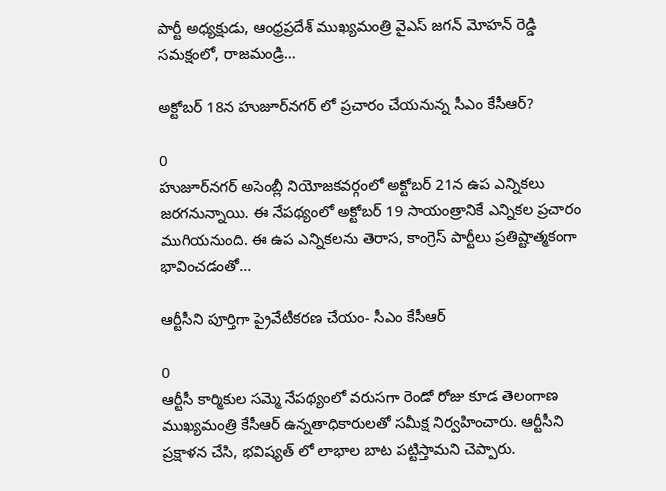పార్టీ అధ్యక్షుడు, ఆంధ్రప్రదేశ్ ముఖ్యమంత్రి వైఎస్ జగన్ మోహన్ రెడ్డి సమక్షంలో, రాజమండ్రి...

అక్టోబర్ 18న హుజూర్‌నగర్‌ లో ప్రచారం చేయనున్న సీఎం కేసీఆర్?

0
హుజూర్‌నగర్‌ అసెంబ్లీ నియోజకవర్గంలో అక్టోబర్ 21న ఉప ఎన్నికలు జరగనున్నాయి. ఈ నేపథ్యంలో అక్టోబర్ 19 సాయంత్రానికే ఎన్నికల ప్రచారం ముగియనుంది. ఈ ఉప ఎన్నికలను తెరాస, కాంగ్రెస్‌ పార్టీలు ప్రతిష్టాత్మకంగా భావించడంతో...

ఆర్టీసీని పూర్తిగా ప్రైవేటీకరణ చేయం- సీఎం కేసీఆర్

0
ఆర్టీసీ కార్మికుల సమ్మె నేపథ్యంలో వరుసగా రెండో రోజు కూడ తెలంగాణ ముఖ్యమంత్రి కేసీఆర్ ఉన్నతాధికారులతో సమీక్ష నిర్వహించారు. ఆర్టీసీని ప్రక్షాళన చేసి, భవిష్యత్ లో లాభాల బాట పట్టిస్తామని చెప్పారు.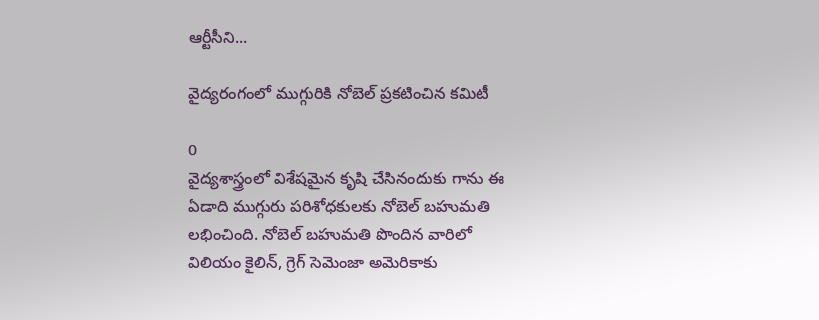ఆర్టీసీని...

వైద్యరంగంలో ముగ్గురికి నోబెల్ ప్రకటించిన కమిటీ

0
వైద్యశాస్త్రంలో విశేషమైన కృషి చేసినందుకు గాను ఈ ఏడాది ముగ్గురు పరిశోధకులకు నోబెల్‌ బహుమతి లభించింది. నోబెల్ బహుమతి పొందిన వారిలో విలియం కైలిన్‌, గ్రెగ్‌ సెమెంజా అమెరికాకు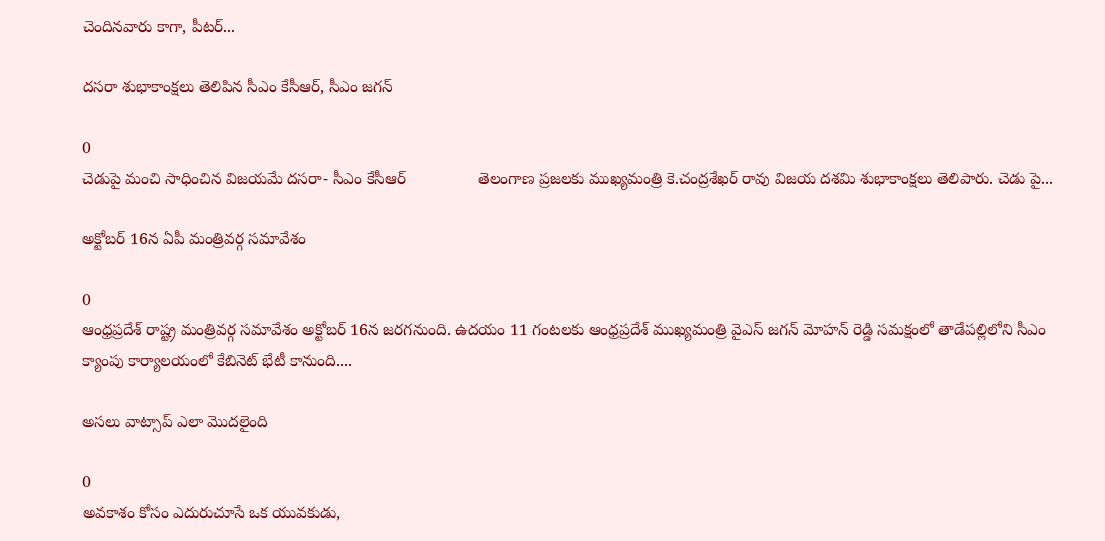చెందినవారు కాగా, పీటర్‌...

దసరా శుభాకాంక్షలు తెలిపిన సీఎం కేసీఆర్, సీఎం జగన్

0
చెడుపై మంచి సాధించిన విజయమే దసరా- సీఎం కేసీఆర్                తెలంగాణ ప్రజలకు ముఖ్యమంత్రి కె.చంద్రశేఖర్ రావు విజయ దశమి శుభాకాంక్షలు తెలిపారు. చెడు పై...

అక్టోబర్ 16న ఏపీ మంత్రివర్గ సమావేశం

0
ఆంధ్రప్రదేశ్ రాష్ట్ర మంత్రివర్గ సమావేశం అక్టోబర్ 16న జరగనుంది. ఉదయం 11 గంటలకు ఆంధ్రప్రదేశ్ ముఖ్యమంత్రి వైఎస్ జగన్ మోహన్ రెడ్డి సమక్షంలో తాడేపల్లిలోని సీఎం క్యాంపు కార్యాలయంలో కేబినెట్ భేటీ కానుంది....

అసలు వాట్సాప్ ఎలా మొదలైంది

0
అవకాశం కోసం ఎదురుచూసే ఒక యువకుడు,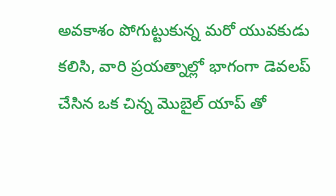అవకాశం పోగుట్టుకున్న మరో యువకుడు కలిసి, వారి ప్రయత్నాల్లో భాగంగా డెవలప్ చేసిన ఒక చిన్న మొబైల్ యాప్ తో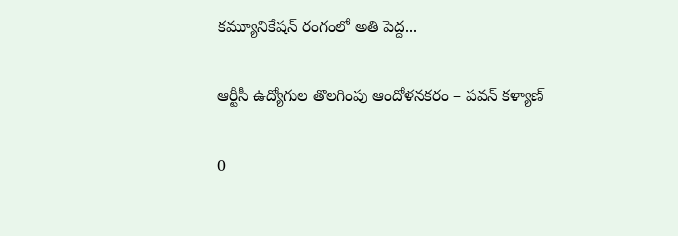కమ్యూనికేషన్ రంగంలో అతి పెద్ద...

ఆర్టీసీ ఉద్యోగుల తొలగింపు ఆందోళనకరం – పవన్ కళ్యాణ్

0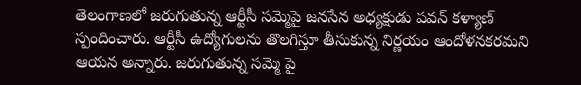తెలంగాణలో జరుగుతున్న ఆర్టీసీ సమ్మెపై జనసేన అధ్యక్షుడు పవన్ కళ్యాణ్ స్పందించారు. ఆర్టీసీ ఉద్యోగులను తొలగిస్తూ తీసుకున్న నిర్ణయం ఆందోళనకరమని ఆయన అన్నారు. జరుగుతున్న సమ్మె పై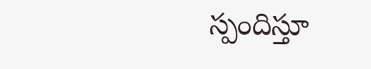స్పందిస్తూ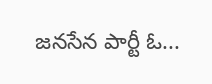జనసేన పార్టీ ఓ...